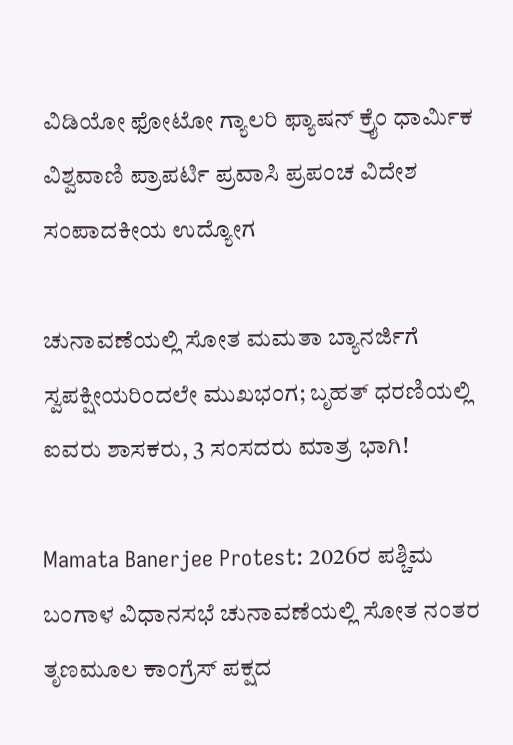ವಿಡಿಯೋ ಫೋಟೋ ಗ್ಯಾಲರಿ ಫ್ಯಾಷನ್ ಕ್ರೈಂ ಧಾರ್ಮಿಕ ವಿಶ್ವವಾಣಿ ಪ್ರಾಪರ್ಟಿ ಪ್ರವಾಸಿ ಪ್ರಪಂಚ ವಿದೇಶ ಸಂಪಾದಕೀಯ ಉದ್ಯೋಗ

ಚುನಾವಣೆಯಲ್ಲಿ ಸೋತ ಮಮತಾ ಬ್ಯಾನರ್ಜಿಗೆ ಸ್ವಪಕ್ಷೀಯರಿಂದಲೇ ಮುಖಭಂಗ; ಬೃಹತ್ ಧರಣಿಯಲ್ಲಿ ಐವರು ಶಾಸಕರು, 3 ಸಂಸದರು ಮಾತ್ರ ಭಾಗಿ!

Mamata Banerjee Protest: 2026ರ ಪಶ್ಚಿಮ ಬಂಗಾಳ ವಿಧಾನಸಭೆ ಚುನಾವಣೆಯಲ್ಲಿ ಸೋತ ನಂತರ ತೃಣಮೂಲ ಕಾಂಗ್ರೆಸ್‌ ಪಕ್ಷದ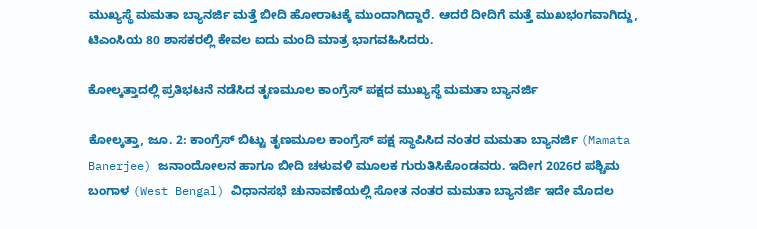ಮುಖ್ಯಸ್ಥೆ ಮಮತಾ ಬ್ಯಾನರ್ಜಿ ಮತ್ತೆ ಬೀದಿ ಹೋರಾಟಕ್ಕೆ ಮುಂದಾಗಿದ್ದಾರೆ. ಆದರೆ ದೀದಿಗೆ ಮತ್ತೆ ಮುಖಭಂಗವಾಗಿದ್ದು, ಟಿಎಂಸಿಯ 80 ಶಾಸಕರಲ್ಲಿ ಕೇವಲ ಐದು ಮಂದಿ ಮಾತ್ರ ಭಾಗವಹಿಸಿದರು.

ಕೋಲ್ಕತ್ತಾದಲ್ಲಿ ಪ್ರತಿಭಟನೆ ನಡೆಸಿದ ತೃಣಮೂಲ ಕಾಂಗ್ರೆಸ್‌ ಪಕ್ಷದ ಮುಖ್ಯಸ್ಥೆ ಮಮತಾ ಬ್ಯಾನರ್ಜಿ

ಕೋಲ್ಕತ್ತಾ, ಜೂ. 2: ಕಾಂಗ್ರೆಸ್ ಬಿಟ್ಟು ತೃಣಮೂಲ ಕಾಂಗ್ರೆಸ್ ಪಕ್ಷ ಸ್ಥಾಪಿಸಿದ ನಂತರ ಮಮತಾ ಬ್ಯಾನರ್ಜಿ (Mamata Banerjee) ಜನಾಂದೋಲನ ಹಾಗೂ ಬೀದಿ ಚಳುವಳಿ ಮೂಲಕ ಗುರುತಿಸಿಕೊಂಡವರು. ಇದೀಗ 2026ರ ಪಶ್ಚಿಮ ಬಂಗಾಳ (West Bengal) ವಿಧಾನಸಭೆ ಚುನಾವಣೆಯಲ್ಲಿ ಸೋತ ನಂತರ ಮಮತಾ ಬ್ಯಾನರ್ಜಿ ಇದೇ ಮೊದಲ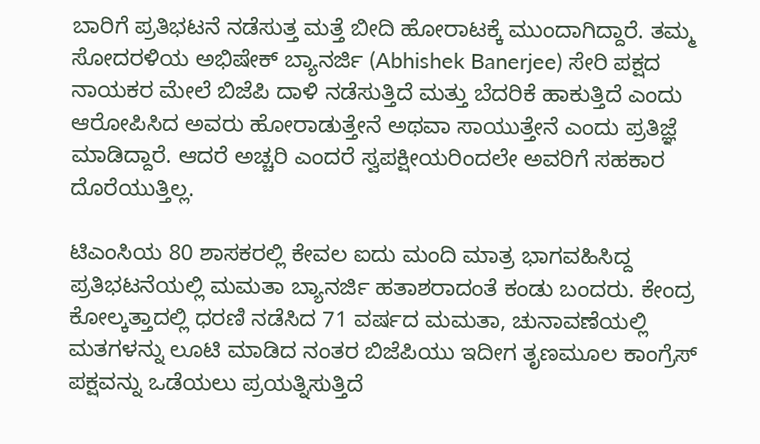ಬಾರಿಗೆ ಪ್ರತಿಭಟನೆ ನಡೆಸುತ್ತ ಮತ್ತೆ ಬೀದಿ ಹೋರಾಟಕ್ಕೆ ಮುಂದಾಗಿದ್ದಾರೆ. ತಮ್ಮ ಸೋದರಳಿಯ ಅಭಿಷೇಕ್ ಬ್ಯಾನರ್ಜಿ (Abhishek Banerjee) ಸೇರಿ ಪಕ್ಷದ ನಾಯಕರ ಮೇಲೆ ಬಿಜೆಪಿ ದಾಳಿ ನಡೆಸುತ್ತಿದೆ ಮತ್ತು ಬೆದರಿಕೆ ಹಾಕುತ್ತಿದೆ ಎಂದು ಆರೋಪಿಸಿದ ಅವರು ಹೋರಾಡುತ್ತೇನೆ ಅಥವಾ ಸಾಯುತ್ತೇನೆ ಎಂದು ಪ್ರತಿಜ್ಞೆ ಮಾಡಿದ್ದಾರೆ. ಆದರೆ ಅಚ್ಚರಿ ಎಂದರೆ ಸ್ವಪಕ್ಷೀಯರಿಂದಲೇ ಅವರಿಗೆ ಸಹಕಾರ ದೊರೆಯುತ್ತಿಲ್ಲ.

ಟಿಎಂಸಿಯ 80 ಶಾಸಕರಲ್ಲಿ ಕೇವಲ ಐದು ಮಂದಿ ಮಾತ್ರ ಭಾಗವಹಿಸಿದ್ದ ಪ್ರತಿಭಟನೆಯಲ್ಲಿ ಮಮತಾ ಬ್ಯಾನರ್ಜಿ ಹತಾಶರಾದಂತೆ ಕಂಡು ಬಂದರು. ಕೇಂದ್ರ ಕೋಲ್ಕತ್ತಾದಲ್ಲಿ ಧರಣಿ ನಡೆಸಿದ 71 ವರ್ಷದ ಮಮತಾ, ಚುನಾವಣೆಯಲ್ಲಿ ಮತಗಳನ್ನು ಲೂಟಿ ಮಾಡಿದ ನಂತರ ಬಿಜೆಪಿಯು ಇದೀಗ ತೃಣಮೂಲ ಕಾಂಗ್ರೆಸ್‌ ಪಕ್ಷವನ್ನು ಒಡೆಯಲು ಪ್ರಯತ್ನಿಸುತ್ತಿದೆ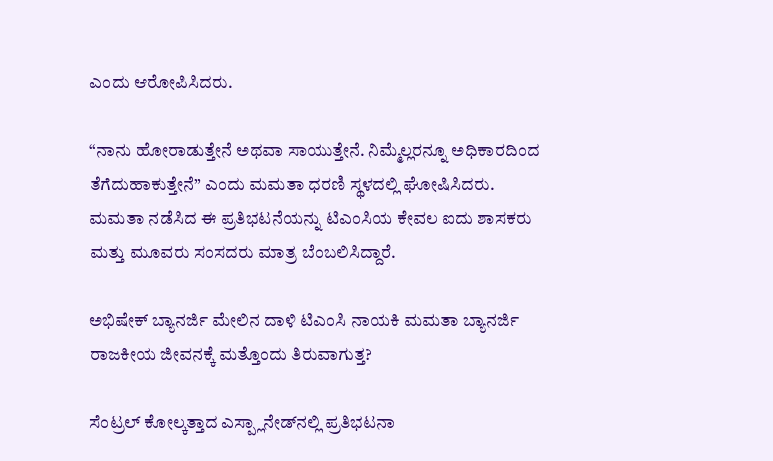ಎಂದು ಆರೋಪಿಸಿದರು.

“ನಾನು ಹೋರಾಡುತ್ತೇನೆ ಅಥವಾ ಸಾಯುತ್ತೇನೆ. ನಿಮ್ಮೆಲ್ಲರನ್ನೂ ಅಧಿಕಾರದಿಂದ ತೆಗೆದುಹಾಕುತ್ತೇನೆ” ಎಂದು ಮಮತಾ ಧರಣಿ ಸ್ಥಳದಲ್ಲಿ ಘೋಷಿಸಿದರು. ಮಮತಾ ನಡೆಸಿದ ಈ ಪ್ರತಿಭಟನೆಯನ್ನು ಟಿಎಂಸಿಯ ಕೇವಲ ಐದು ಶಾಸಕರು ಮತ್ತು ಮೂವರು ಸಂಸದರು ಮಾತ್ರ ಬೆಂಬಲಿಸಿದ್ದಾರೆ.

ಅಭಿಷೇಕ್‌ ಬ್ಯಾನರ್ಜಿ ಮೇಲಿನ ದಾಳಿ ಟಿಎಂಸಿ ನಾಯಕಿ ಮಮತಾ ಬ್ಯಾನರ್ಜಿ ರಾಜಕೀಯ ಜೀವನಕ್ಕೆ ಮತ್ತೊಂದು ತಿರುವಾಗುತ್ತ?

ಸೆಂಟ್ರಲ್ ಕೋಲ್ಕತ್ತಾದ ಎಸ್ಪ್ಲಾನೇಡ್‌ನಲ್ಲಿ ಪ್ರತಿಭಟನಾ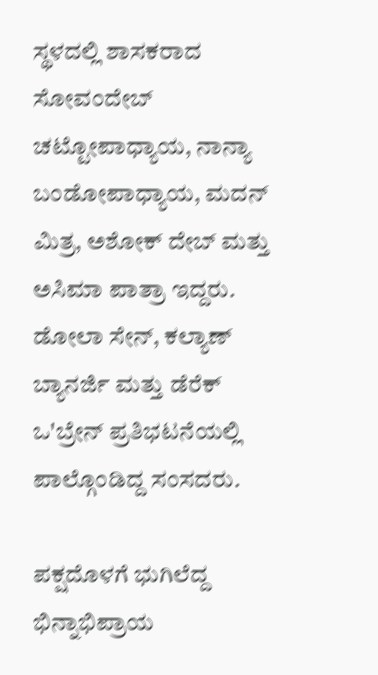ಸ್ಥಳದಲ್ಲಿ ಶಾಸಕರಾದ ಸೋವಂದೇಬ್ ಚಟ್ಟೋಪಾಧ್ಯಾಯ, ನಾನ್ಯಾ ಬಂಡೋಪಾಧ್ಯಾಯ, ಮದನ್ ಮಿತ್ರ, ಅಶೋಕ್ ದೇಬ್ ಮತ್ತು ಅಸಿಮಾ ಪಾತ್ರಾ ಇದ್ದರು. ಡೋಲಾ ಸೇನ್, ಕಲ್ಯಾಣ್ ಬ್ಯಾನರ್ಜಿ ಮತ್ತು ಡೆರೆಕ್ ಒ'ಬ್ರೇನ್ ಪ್ರತಿಭಟನೆಯಲ್ಲಿ ಪಾಲ್ಗೊಂಡಿದ್ದ ಸಂಸದರು.

ಪಕ್ಷದೊಳಗೆ ಭುಗಿಲೆದ್ದ ಭಿನ್ನಾಭಿಪ್ರಾಯ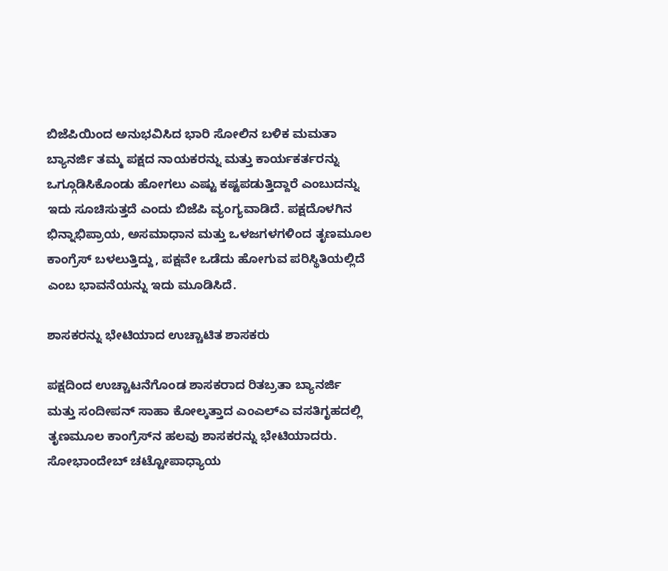ಬಿಜೆಪಿಯಿಂದ ಅನುಭವಿಸಿದ ಭಾರಿ ಸೋಲಿನ ಬಳಿಕ ಮಮತಾ ಬ್ಯಾನರ್ಜಿ ತಮ್ಮ ಪಕ್ಷದ ನಾಯಕರನ್ನು ಮತ್ತು ಕಾರ್ಯಕರ್ತರನ್ನು ಒಗ್ಗೂಡಿಸಿಕೊಂಡು ಹೋಗಲು ಎಷ್ಟು ಕಷ್ಟಪಡುತ್ತಿದ್ದಾರೆ ಎಂಬುದನ್ನು ಇದು ಸೂಚಿಸುತ್ತದೆ ಎಂದು ಬಿಜೆಪಿ ವ್ಯಂಗ್ಯವಾಡಿದೆ. ಪಕ್ಷದೊಳಗಿನ ಭಿನ್ನಾಭಿಪ್ರಾಯ, ಅಸಮಾಧಾನ ಮತ್ತು ಒಳಜಗಳಗಳಿಂದ ತೃಣಮೂಲ ಕಾಂಗ್ರೆಸ್ ಬಳಲುತ್ತಿದ್ದು, ಪಕ್ಷವೇ ಒಡೆದು ಹೋಗುವ ಪರಿಸ್ಥಿತಿಯಲ್ಲಿದೆ ಎಂಬ ಭಾವನೆಯನ್ನು ಇದು ಮೂಡಿಸಿದೆ.

ಶಾಸಕರನ್ನು ಭೇಟಿಯಾದ ಉಚ್ಚಾಟಿತ ಶಾಸಕರು

ಪಕ್ಷದಿಂದ ಉಚ್ಚಾಟನೆಗೊಂಡ ಶಾಸಕರಾದ ರಿತಬ್ರತಾ ಬ್ಯಾನರ್ಜಿ ಮತ್ತು ಸಂದೀಪನ್ ಸಾಹಾ ಕೋಲ್ಕತ್ತಾದ ಎಂಎಲ್‌ಎ ವಸತಿಗೃಹದಲ್ಲಿ ತೃಣಮೂಲ ಕಾಂಗ್ರೆಸ್‌ನ ಹಲವು ಶಾಸಕರನ್ನು ಭೇಟಿಯಾದರು. ಸೋಭಾಂದೇಬ್ ಚಟ್ಟೋಪಾಧ್ಯಾಯ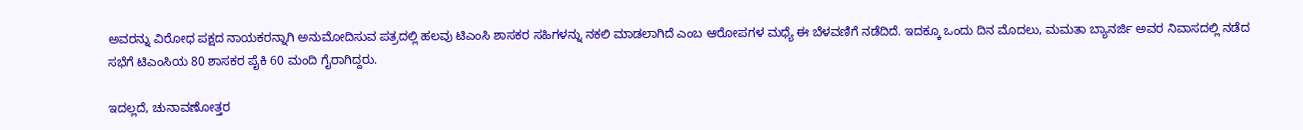ಅವರನ್ನು ವಿರೋಧ ಪಕ್ಷದ ನಾಯಕರನ್ನಾಗಿ ಅನುಮೋದಿಸುವ ಪತ್ರದಲ್ಲಿ ಹಲವು ಟಿಎಂಸಿ ಶಾಸಕರ ಸಹಿಗಳನ್ನು ನಕಲಿ ಮಾಡಲಾಗಿದೆ ಎಂಬ ಆರೋಪಗಳ ಮಧ್ಯೆ ಈ ಬೆಳವಣಿಗೆ ನಡೆದಿದೆ. ಇದಕ್ಕೂ ಒಂದು ದಿನ ಮೊದಲು, ಮಮತಾ ಬ್ಯಾನರ್ಜಿ ಅವರ ನಿವಾಸದಲ್ಲಿ ನಡೆದ ಸಭೆಗೆ ಟಿಎಂಸಿಯ 80 ಶಾಸಕರ ಪೈಕಿ 60 ಮಂದಿ ಗೈರಾಗಿದ್ದರು.

ಇದಲ್ಲದೆ, ಚುನಾವಣೋತ್ತರ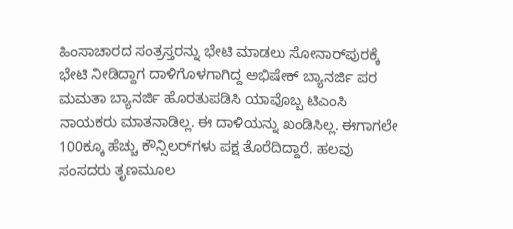ಹಿಂಸಾಚಾರದ ಸಂತ್ರಸ್ತರನ್ನು ಭೇಟಿ ಮಾಡಲು ಸೋನಾರ್‌ಪುರಕ್ಕೆ ಭೇಟಿ ನೀಡಿದ್ದಾಗ ದಾಳಿಗೊಳಗಾಗಿದ್ದ ಅಭಿಷೇಕ್ ಬ್ಯಾನರ್ಜಿ ಪರ ಮಮತಾ ಬ್ಯಾನರ್ಜಿ ಹೊರತುಪಡಿಸಿ ಯಾವೊಬ್ಬ ಟಿಎಂಸಿ ನಾಯಕರು ಮಾತನಾಡಿಲ್ಲ. ಈ ದಾಳಿಯನ್ನು ಖಂಡಿಸಿಲ್ಲ. ಈಗಾಗಲೇ 100ಕ್ಕೂ ಹೆಚ್ಚು ಕೌನ್ಸಿಲರ್‌ಗಳು ಪಕ್ಷ ತೊರೆದಿದ್ದಾರೆ. ಹಲವು ಸಂಸದರು ತೃಣಮೂಲ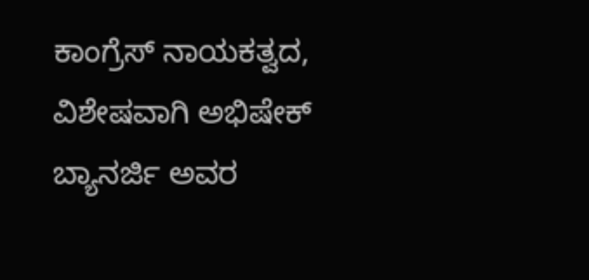ಕಾಂಗ್ರೆಸ್ ನಾಯಕತ್ವದ, ವಿಶೇಷವಾಗಿ ಅಭಿಷೇಕ್ ಬ್ಯಾನರ್ಜಿ ಅವರ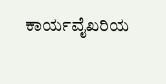ಕಾರ್ಯವೈಖರಿಯ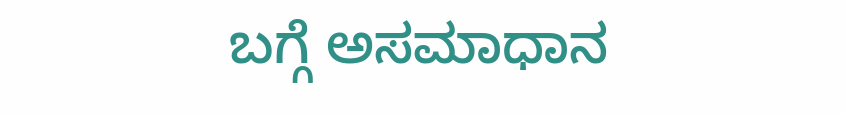ಬಗ್ಗೆ ಅಸಮಾಧಾನ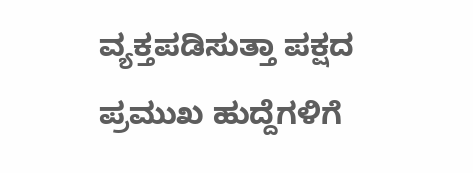ವ್ಯಕ್ತಪಡಿಸುತ್ತಾ ಪಕ್ಷದ ಪ್ರಮುಖ ಹುದ್ದೆಗಳಿಗೆ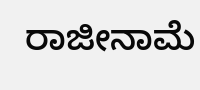ರಾಜೀನಾಮೆ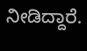ನೀಡಿದ್ದಾರೆ.